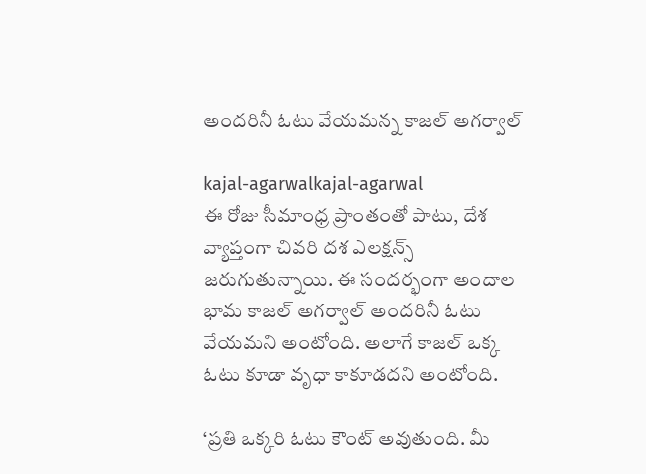అందరినీ ఓటు వేయమన్న కాజల్ అగర్వాల్

kajal-agarwalkajal-agarwal
ఈ రోజు సీమాంధ్ర ప్రాంతంతో పాటు, దేశ వ్యాప్తంగా చివరి దశ ఎలక్షన్స్ జరుగుతున్నాయి. ఈ సందర్భంగా అందాల భామ కాజల్ అగర్వాల్ అందరినీ ఓటు వేయమని అంటోంది. అలాగే కాజల్ ఒక్క ఓటు కూడా వృధా కాకూడదని అంటోంది.

‘ప్రతి ఒక్కరి ఓటు కౌంట్ అవుతుంది. మీ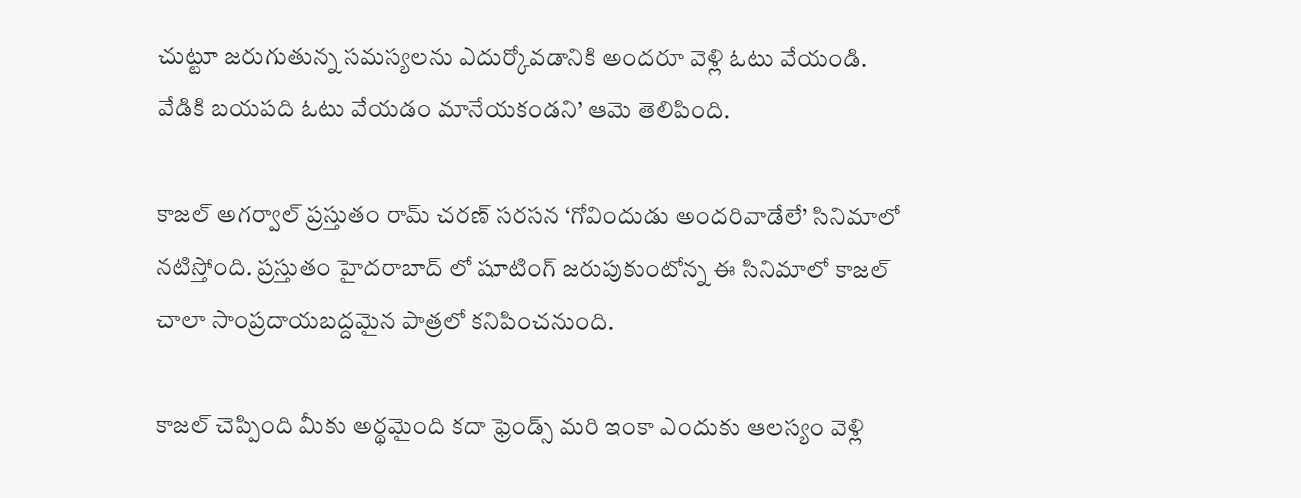చుట్టూ జరుగుతున్న సమస్యలను ఎదుర్కోవడానికి అందరూ వెళ్లి ఓటు వేయండి. వేడికి బయపది ఓటు వేయడం మానేయకండని’ ఆమె తెలిపింది.

కాజల్ అగర్వాల్ ప్రస్తుతం రామ్ చరణ్ సరసన ‘గోవిందుడు అందరివాడేలే’ సినిమాలో నటిస్తోంది. ప్రస్తుతం హైదరాబాద్ లో షూటింగ్ జరుపుకుంటోన్న ఈ సినిమాలో కాజల్ చాలా సాంప్రదాయబద్దమైన పాత్రలో కనిపించనుంది.

కాజల్ చెప్పింది మీకు అర్థమైంది కదా ఫ్రెండ్స్ మరి ఇంకా ఎందుకు ఆలస్యం వెళ్లి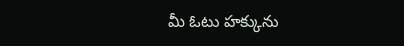మీ ఓటు హక్కును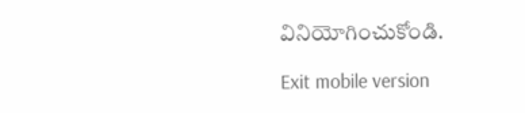వినియోగించుకోండి.

Exit mobile version